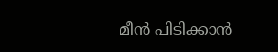മീൻ പിടിക്കാൻ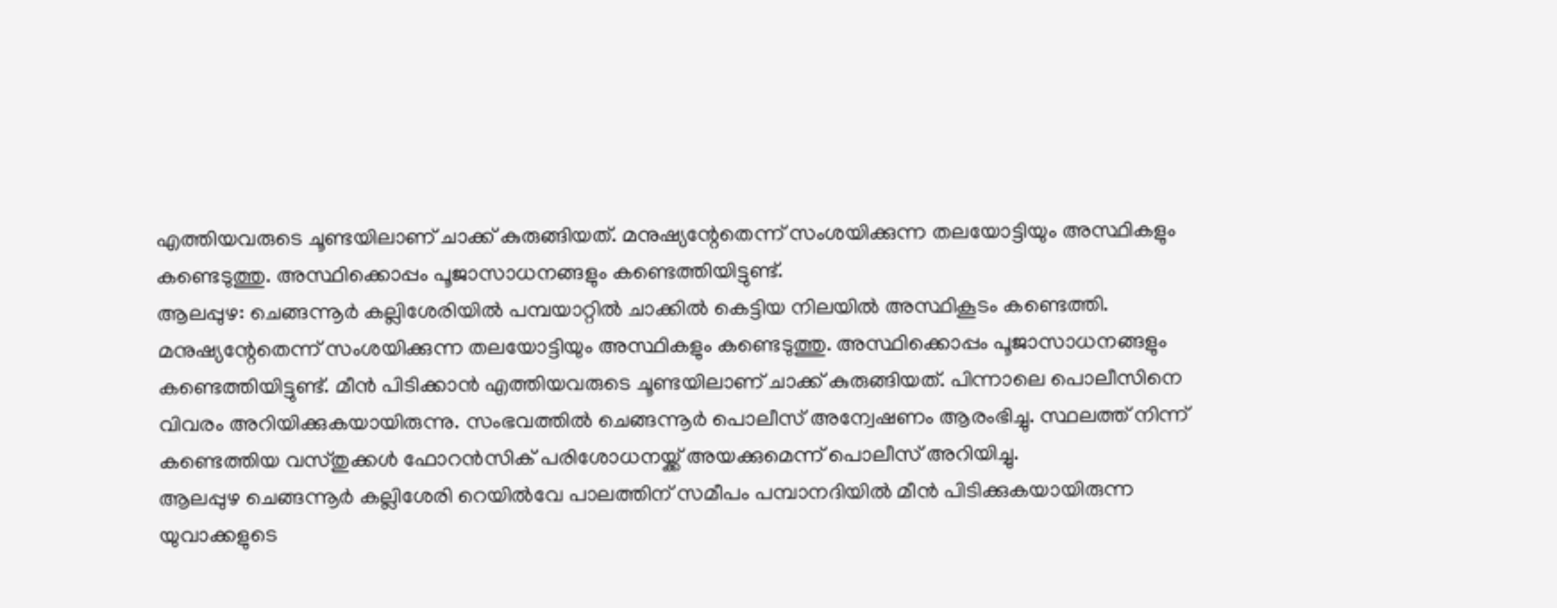എത്തിയവരുടെ ചൂണ്ടയിലാണ് ചാക്ക് കുരുങ്ങിയത്. മനുഷ്യന്റേതെന്ന് സംശയിക്കുന്ന തലയോട്ടിയും അസ്ഥികളും കണ്ടെടുത്തു. അസ്ഥിക്കൊപ്പം പൂജാസാധനങ്ങളും കണ്ടെത്തിയിട്ടുണ്ട്.
ആലപ്പുഴ: ചെങ്ങന്നൂർ കല്ലിശേരിയിൽ പമ്പയാറ്റിൽ ചാക്കിൽ കെട്ടിയ നിലയിൽ അസ്ഥികൂടം കണ്ടെത്തി. മനുഷ്യന്റേതെന്ന് സംശയിക്കുന്ന തലയോട്ടിയും അസ്ഥികളും കണ്ടെടുത്തു. അസ്ഥിക്കൊപ്പം പൂജാസാധനങ്ങളും കണ്ടെത്തിയിട്ടുണ്ട്. മീൻ പിടിക്കാൻ എത്തിയവരുടെ ചൂണ്ടയിലാണ് ചാക്ക് കുരുങ്ങിയത്. പിന്നാലെ പൊലീസിനെ വിവരം അറിയിക്കുകയായിരുന്നു. സംഭവത്തിൽ ചെങ്ങന്നൂർ പൊലീസ് അന്വേഷണം ആരംഭിച്ചു. സ്ഥലത്ത് നിന്ന് കണ്ടെത്തിയ വസ്തുക്കൾ ഫോറൻസിക് പരിശോധനയ്ക്ക് അയക്കുമെന്ന് പൊലീസ് അറിയിച്ചു.
ആലപ്പുഴ ചെങ്ങന്നൂർ കല്ലിശേരി റെയിൽവേ പാലത്തിന് സമീപം പമ്പാനദിയിൽ മീൻ പിടിക്കുകയായിരുന്ന യുവാക്കളുടെ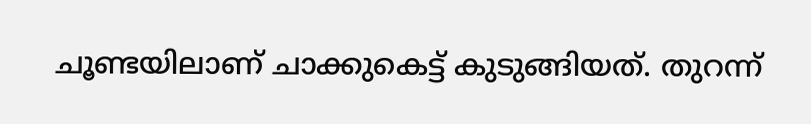ചൂണ്ടയിലാണ് ചാക്കുകെട്ട് കുടുങ്ങിയത്. തുറന്ന്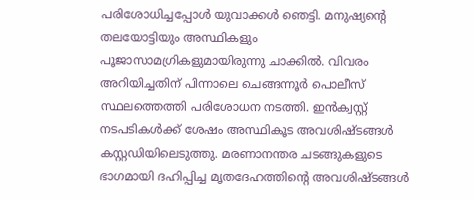പരിശോധിച്ചപ്പോൾ യുവാക്കൾ ഞെട്ടി. മനുഷ്യന്റെ തലയോട്ടിയും അസ്ഥികളും പൂജാസാമഗ്രികളുമായിരുന്നു ചാക്കിൽ. വിവരം അറിയിച്ചതിന് പിന്നാലെ ചെങ്ങന്നൂർ പൊലീസ് സ്ഥലത്തെത്തി പരിശോധന നടത്തി. ഇൻക്വസ്റ്റ് നടപടികൾക്ക് ശേഷം അസ്ഥികൂട അവശിഷ്ടങ്ങൾ കസ്റ്റഡിയിലെടുത്തു. മരണാനന്തര ചടങ്ങുകളുടെ ഭാഗമായി ദഹിപ്പിച്ച മൃതദേഹത്തിന്റെ അവശിഷ്ടങ്ങൾ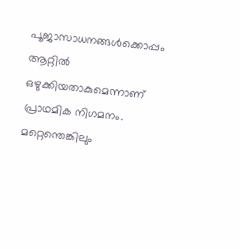പൂജാസാധനങ്ങൾക്കൊപ്പം ആറ്റിൽ ഒഴുക്കിയതാകുമെന്നാണ് പ്രാഥമിക നിഗമനം.
മറ്റെന്തെങ്കിലും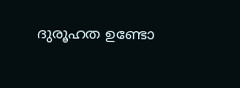ദുരൂഹത ഉണ്ടോ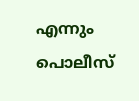എന്നും പൊലീസ്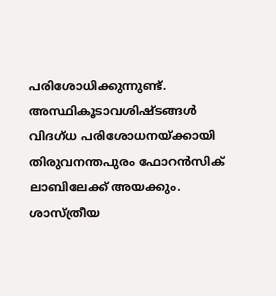പരിശോധിക്കുന്നുണ്ട്. അസ്ഥികൂടാവശിഷ്ടങ്ങൾ വിദഗ്ധ പരിശോധനയ്ക്കായി തിരുവനന്തപുരം ഫോറൻസിക് ലാബിലേക്ക് അയക്കും. ശാസ്ത്രീയ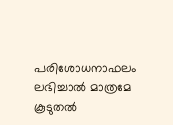പരിശോധനാഫലം ലഭിച്ചാൽ മാത്രമേ കൂടുതൽ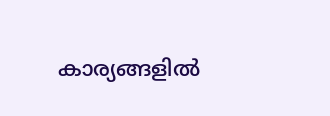കാര്യങ്ങളിൽ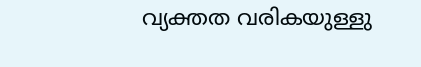വ്യക്തത വരികയുള്ളു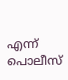എന്ന് പൊലീസ്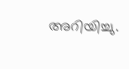അറിയിച്ചു.